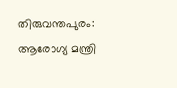തിരുവന്തപുരം: ആരോഗ്യ മന്ത്രി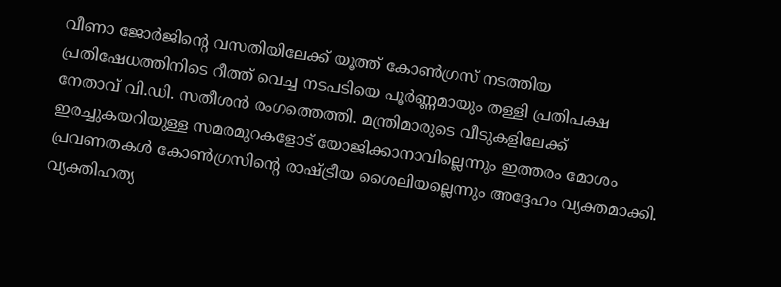വീണാ ജോർജിന്റെ വസതിയിലേക്ക് യൂത്ത് കോൺഗ്രസ് നടത്തിയ പ്രതിഷേധത്തിനിടെ റീത്ത് വെച്ച നടപടിയെ പൂർണ്ണമായും തള്ളി പ്രതിപക്ഷ നേതാവ് വി.ഡി. സതീശൻ രംഗത്തെത്തി. മന്ത്രിമാരുടെ വീടുകളിലേക്ക് ഇരച്ചുകയറിയുള്ള സമരമുറകളോട് യോജിക്കാനാവില്ലെന്നും ഇത്തരം മോശം പ്രവണതകൾ കോൺഗ്രസിന്റെ രാഷ്ട്രീയ ശൈലിയല്ലെന്നും അദ്ദേഹം വ്യക്തമാക്കി. വ്യക്തിഹത്യ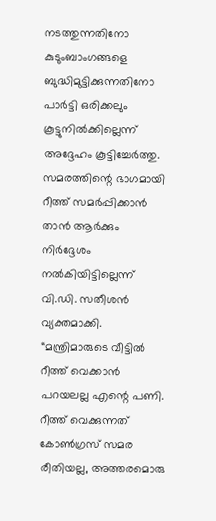നടത്തുന്നതിനോ കുടുംബാംഗങ്ങളെ ബുദ്ധിമുട്ടിക്കുന്നതിനോ പാർട്ടി ഒരിക്കലും കൂട്ടുനിൽക്കില്ലെന്ന് അദ്ദേഹം കൂട്ടിച്ചേർത്തു.
സമരത്തിന്റെ ഭാഗമായി റീത്ത് സമർപ്പിക്കാൻ താൻ ആർക്കും നിർദ്ദേശം നൽകിയിട്ടില്ലെന്ന് വി.ഡി. സതീശൻ വ്യക്തമാക്കി. “മന്ത്രിമാരുടെ വീട്ടിൽ റീത്ത് വെക്കാൻ പറയലല്ല എന്റെ പണി. റീത്ത് വെക്കുന്നത് കോൺഗ്രസ് സമര രീതിയല്ല, അത്തരമൊരു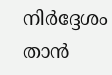നിർദ്ദേശം താൻ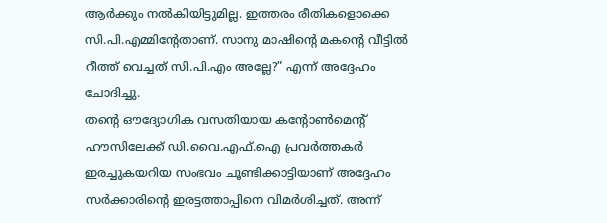ആർക്കും നൽകിയിട്ടുമില്ല. ഇത്തരം രീതികളൊക്കെ സി.പി.എമ്മിന്റേതാണ്. സാനു മാഷിന്റെ മകന്റെ വീട്ടിൽ റീത്ത് വെച്ചത് സി.പി.എം അല്ലേ?” എന്ന് അദ്ദേഹം ചോദിച്ചു.
തന്റെ ഔദ്യോഗിക വസതിയായ കന്റോൺമെന്റ് ഹൗസിലേക്ക് ഡി.വൈ.എഫ്.ഐ പ്രവർത്തകർ ഇരച്ചുകയറിയ സംഭവം ചൂണ്ടിക്കാട്ടിയാണ് അദ്ദേഹം സർക്കാരിന്റെ ഇരട്ടത്താപ്പിനെ വിമർശിച്ചത്. അന്ന്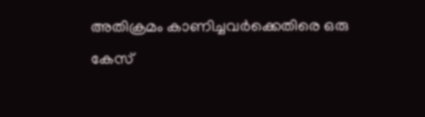അതിക്രമം കാണിച്ചവർക്കെതിരെ ഒരു കേസ്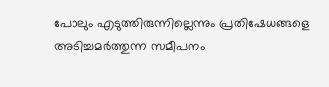പോലും എടുത്തിരുന്നില്ലെന്നും പ്രതിഷേധങ്ങളെ അടിച്ചമർത്തുന്ന സമീപനം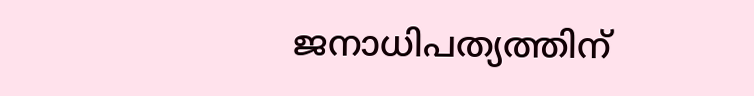ജനാധിപത്യത്തിന്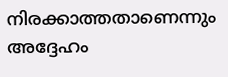നിരക്കാത്തതാണെന്നും അദ്ദേഹം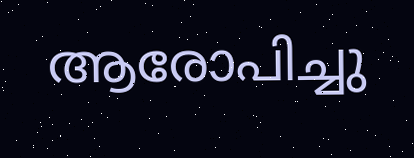ആരോപിച്ചു